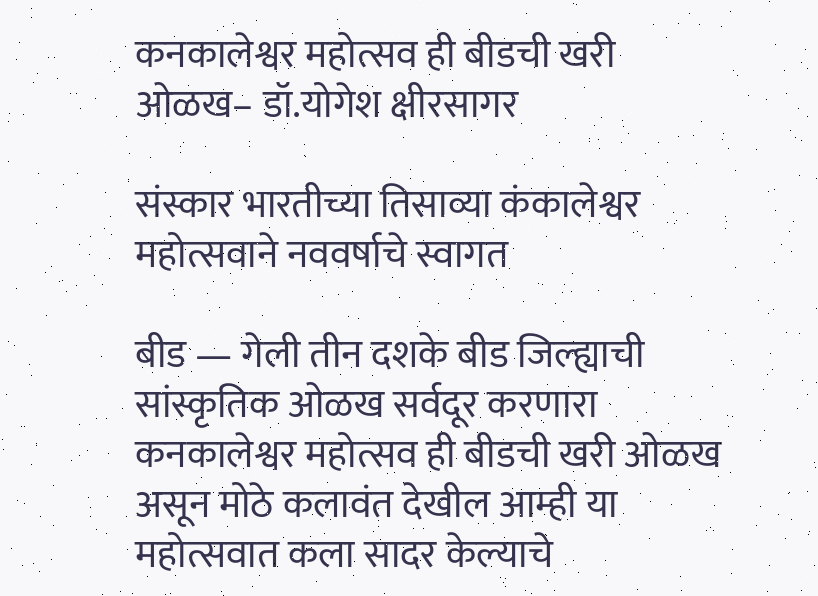कनकालेश्वर महोत्सव ही बीडची खरी ओळख– डॉ.योगेश क्षीरसागर

संस्कार भारतीच्या तिसाव्या कंकालेश्वर महोत्सवाने नववर्षाचे स्वागत

बीड — गेली तीन दशके बीड जिल्ह्याची सांस्कृतिक ओळख सर्वदूर करणारा कनकालेश्वर महोत्सव ही बीडची खरी ओळख असून मोठे कलावंत देखील आम्ही या महोत्सवात कला सादर केल्याचे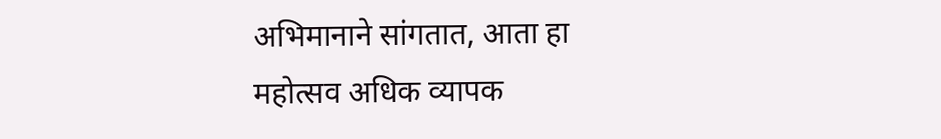अभिमानाने सांगतात, आता हा महोत्सव अधिक व्यापक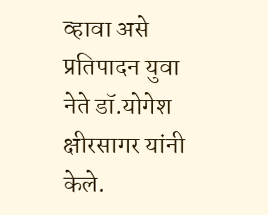व्हावा असे प्रतिपादन युवा नेते डॉ.योगेश क्षीरसागर यांनी केले.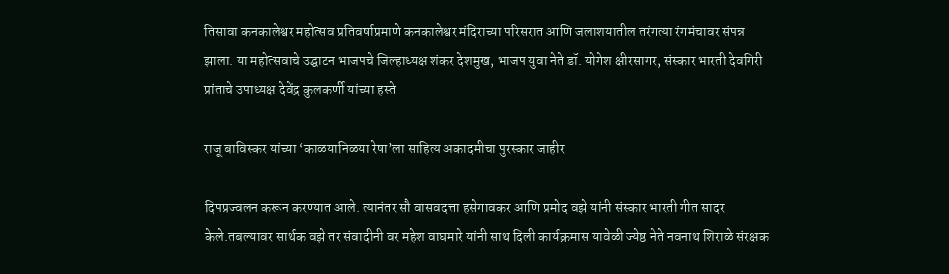तिसावा कनकालेश्वर महोत्सव प्रतिवर्षाप्रमाणे कनकालेश्वर मंदिराच्या परिसरात आणि जलाशयातील तरंगत्या रंगमंचावर संपन्न झाला. या महोत्सवाचे उद्घाटन भाजपचे जिल्हाध्यक्ष शंकर देशमुख, भाजप युवा नेते डॉ. योगेश क्षीरसागर, संस्कार भारती देवगिरी प्रांताचे उपाध्यक्ष देवेंद्र कुलकर्णी यांच्या हस्ते

राजू बाविस्कर यांच्या ‘काळयानिळया रेषा’ला साहित्य अकादमीचा पुरस्कार जाहीर

दिपप्रज्वलन करून करण्यात आले. त्यानंतर सौ वासवदत्ता हसेगावकर आणि प्रमोद वझे यांनी संस्कार भारती गीत सादर केले.तबल्यावर सार्थक वझे तर संवादीनी वर महेश वाघमारे यांनी साथ दिली कार्यक्रमास यावेळी ज्येष्ठ नेते नवनाथ शिराळे संरक्षक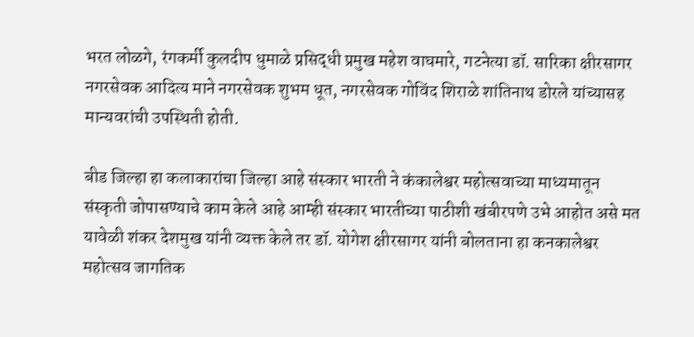भरत लोळगे, रंगकर्मी कुलदीप धुमाळे प्रसिद्धी प्रमुख महेश वाघमारे, गटनेत्या डॉ. सारिका क्षीरसागर नगरसेवक आदित्य माने नगरसेवक शुभम धूत, नगरसेवक गोविंद शिराळे शांतिनाथ डोरले यांच्यासह मान्यवरांची उपस्थिती होती.

बीड जिल्हा हा कलाकारांचा जिल्हा आहे संस्कार भारती ने कंकालेश्वर महोत्सवाच्या माध्यमातून संस्कृती जोपासण्याचे काम केले आहे आम्ही संस्कार भारतीच्या पाठीशी खंबीरपणे उभे आहोत असे मत यावेळी शंकर देशमुख यांनी व्यक्त केले तर डॉ. योगेश क्षीरसागर यांनी बोलताना हा कनकालेश्वर महोत्सव जागतिक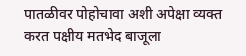पातळीवर पोहोचावा अशी अपेक्षा व्यक्त करत पक्षीय मतभेद बाजूला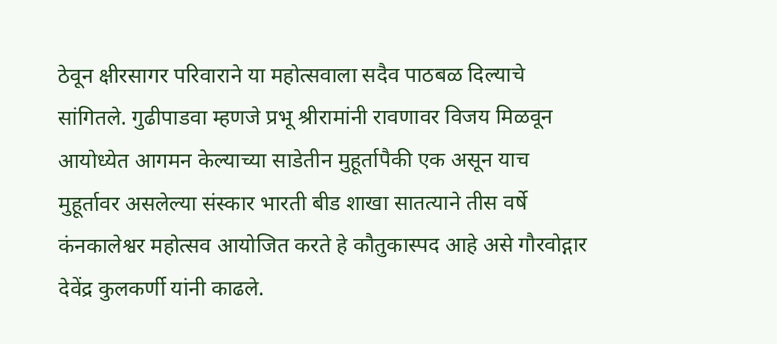ठेवून क्षीरसागर परिवाराने या महोत्सवाला सदैव पाठबळ दिल्याचे सांगितले. गुढीपाडवा म्हणजे प्रभू श्रीरामांनी रावणावर विजय मिळवून आयोध्येत आगमन केल्याच्या साडेतीन मुहूर्तापैकी एक असून याच मुहूर्तावर असलेल्या संस्कार भारती बीड शाखा सातत्याने तीस वर्षे कंनकालेश्वर महोत्सव आयोजित करते हे कौतुकास्पद आहे असे गौरवोद्गार देवेंद्र कुलकर्णी यांनी काढले.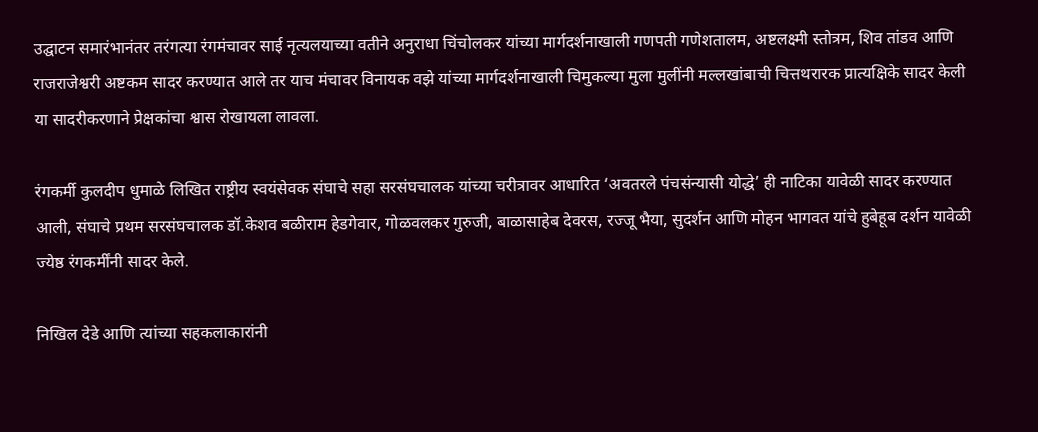उद्घाटन समारंभानंतर तरंगत्या रंगमंचावर साई नृत्यलयाच्या वतीने अनुराधा चिंचोलकर यांच्या मार्गदर्शनाखाली गणपती गणेशतालम, अष्टलक्ष्मी स्तोत्रम, शिव तांडव आणि राजराजेश्वरी अष्टकम सादर करण्यात आले तर याच मंचावर विनायक वझे यांच्या मार्गदर्शनाखाली चिमुकल्या मुला मुलींनी मल्लखांबाची चित्तथरारक प्रात्यक्षिके सादर केली या सादरीकरणाने प्रेक्षकांचा श्वास रोखायला लावला.

रंगकर्मी कुलदीप धुमाळे लिखित राष्ट्रीय स्वयंसेवक संघाचे सहा सरसंघचालक यांच्या चरीत्रावर आधारित ‘अवतरले पंचसंन्यासी योद्धे’ ही नाटिका यावेळी सादर करण्यात आली, संघाचे प्रथम सरसंघचालक डॉ.केशव बळीराम हेडगेवार, गोळवलकर गुरुजी, बाळासाहेब देवरस, रज्जू भैया, सुदर्शन आणि मोहन भागवत यांचे हुबेहूब दर्शन यावेळी ज्येष्ठ रंगकर्मींनी सादर केले.

निखिल देडे आणि त्यांच्या सहकलाकारांनी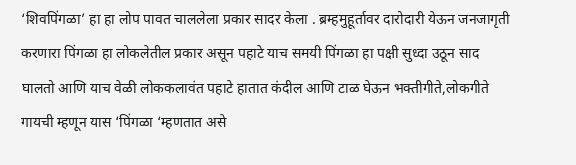‘शिवपिंगळा’ हा हा लोप पावत चाललेला प्रकार सादर केला . ब्रम्हमुहूर्तावर दारोदारी येऊन जनजागृती करणारा पिंगळा हा लोकलेतील प्रकार असून पहाटे याच समयी पिंगळा हा पक्षी सुध्दा उठून साद घालतो आणि याच वेळी लोककलावंत पहाटे हातात कंदील आणि टाळ घेऊन भक्तीगीते,लोकगीते गायची म्हणून यास ‘पिंगळा ‘म्हणतात असे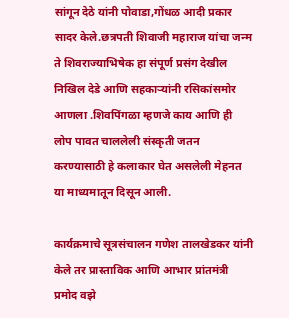सांगून देठे यांनी पोवाडा,गोंधळ आदी प्रकार सादर केले.छत्रपती शिवाजी महाराज यांचा जन्म ते शिवराज्याभिषेक हा संपूर्ण प्रसंग देखील निखिल देडे आणि सहकाऱ्यांनी रसिकांसमोर आणला .शिवपिंगळा म्हणजे काय आणि ही लोप पावत चाललेली संस्कृती जतन करण्यासाठी हे कलाकार घेत असलेली मेहनत या माध्यमातून दिसून आली.

कार्यक्रमाचे सूत्रसंचालन गणेश तालखेडकर यांनी केले तर प्रास्ताविक आणि आभार प्रांतमंत्री प्रमोद वझे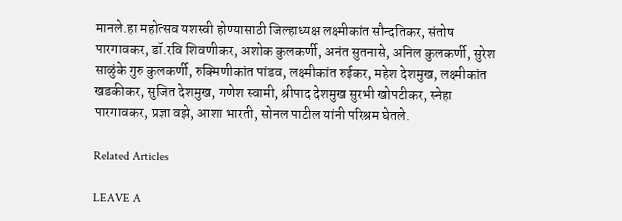मानले.हा महोत्सव यशस्वी होण्यासाठी जिल्हाध्यक्ष लक्ष्मीकांत सौन्दतिकर, संतोष पारगावकर, डॉ.रवि शिवणीकर, अशोक कुलकर्णी, अनंत सुतनासे, अनिल कुलकर्णी, सुरेश साळुंके गुरु कुलकर्णी, रुक्मिणीकांत पांडव, लक्ष्मीकांत रुईकर, महेश देशमुख, लक्ष्मीकांत खडकीकर, सुजित देशमुख, गणेश स्वामी, श्रीपाद देशमुख सुरभी खोपटीकर, स्नेहा पारगावकर, प्रज्ञा वझे, आशा भारती, सोनल पाटील यांनी परिश्रम घेतले.

Related Articles

LEAVE A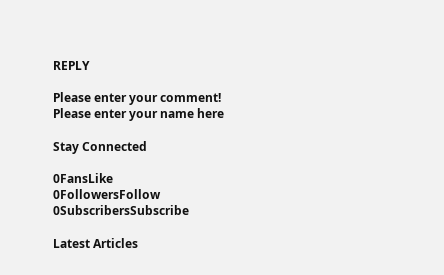REPLY

Please enter your comment!
Please enter your name here

Stay Connected

0FansLike
0FollowersFollow
0SubscribersSubscribe

Latest Articles